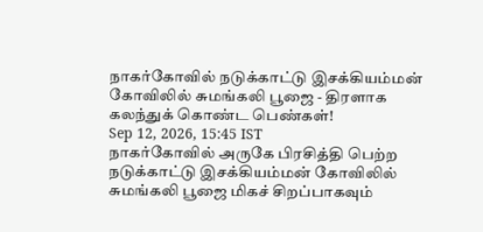நாகர்கோவில் நடுக்காட்டு இசக்கியம்மன் கோவிலில் சுமங்கலி பூஜை - திரளாக கலந்துக் கொண்ட பெண்கள்!
Sep 12, 2026, 15:45 IST
நாகர்கோவில் அருகே பிரசித்தி பெற்ற நடுக்காட்டு இசக்கியம்மன் கோவிலில் சுமங்கலி பூஜை மிகச் சிறப்பாகவும்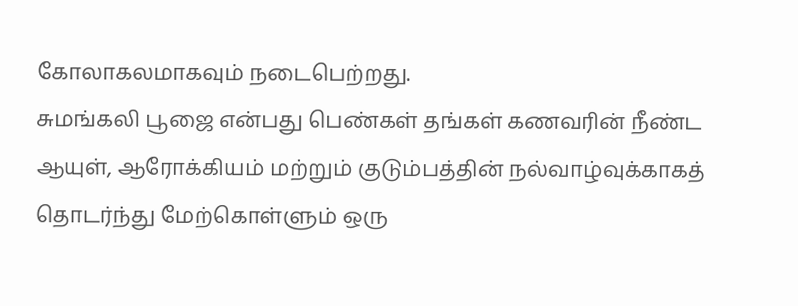கோலாகலமாகவும் நடைபெற்றது.
சுமங்கலி பூஜை என்பது பெண்கள் தங்கள் கணவரின் நீண்ட ஆயுள், ஆரோக்கியம் மற்றும் குடும்பத்தின் நல்வாழ்வுக்காகத் தொடர்ந்து மேற்கொள்ளும் ஒரு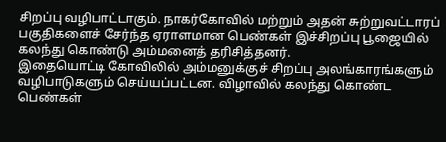சிறப்பு வழிபாட்டாகும். நாகர்கோவில் மற்றும் அதன் சுற்றுவட்டாரப் பகுதிகளைச் சேர்ந்த ஏராளமான பெண்கள் இச்சிறப்பு பூஜையில் கலந்து கொண்டு அம்மனைத் தரிசித்தனர்.
இதையொட்டி கோவிலில் அம்மனுக்குச் சிறப்பு அலங்காரங்களும் வழிபாடுகளும் செய்யப்பட்டன. விழாவில் கலந்து கொண்ட பெண்கள்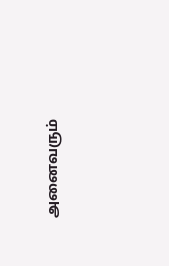அனைவரும்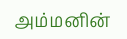அம்மனின்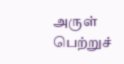அருள் பெற்றுச்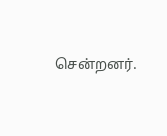சென்றனர்.